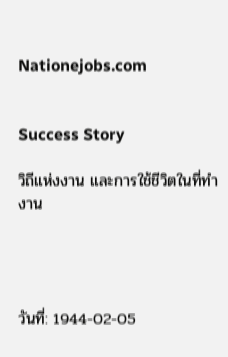Nationejobs.com


Success Story

วิถีแห่งงาน และการใช้ชีวิตในที่ทำงาน




วันที่: 1944-02-05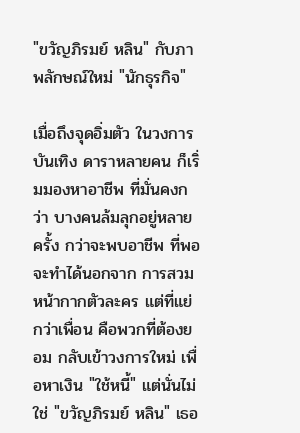"ขวัญภิรมย์ หลิน" กับภาพลักษณ์ใหม่ "นักธุรกิจ"

เมื่อถึงจุดอิ่มตัว ในวงการบันเทิง ดาราหลายคน ก็เริ่มมองหาอาชีพ ที่มั่นคงกว่า บางคนล้มลุกอยู่หลายครั้ง กว่าจะพบอาชีพ ที่พอจะทำได้นอกจาก การสวมหน้ากากตัวละคร แต่ที่แย่กว่าเพื่อน คือพวกที่ต้องยอม กลับเข้าวงการใหม่ เพื่อหาเงิน "ใช้หนี้" แต่นั่นไม่ใช่ "ขวัญภิรมย์ หลิน" เธอ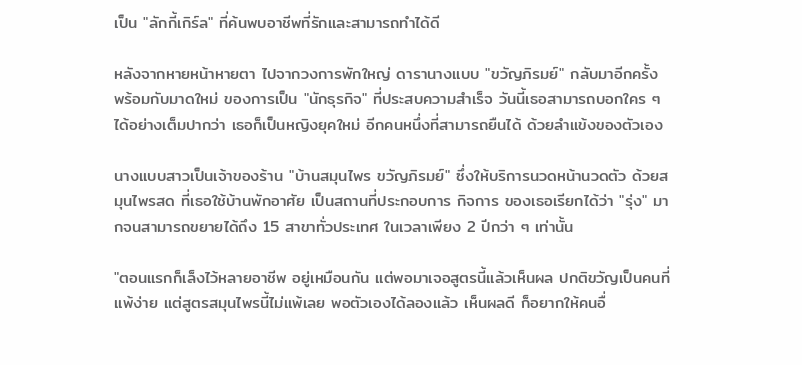เป็น "ลักกี้เกิร์ล" ที่ค้นพบอาชีพที่รักและสามารถทำได้ดี

หลังจากหายหน้าหายตา ไปจากวงการพักใหญ่ ดารานางแบบ "ขวัญภิรมย์" กลับมาอีกครั้ง พร้อมกับมาดใหม่ ของการเป็น "นักธุรกิจ" ที่ประสบความสำเร็จ วันนี้เธอสามารถบอกใคร ๆ ได้อย่างเต็มปากว่า เธอก็เป็นหญิงยุคใหม่ อีกคนหนึ่งที่สามารถยืนได้ ด้วยลำแข้งของตัวเอง

นางแบบสาวเป็นเจ้าของร้าน "บ้านสมุนไพร ขวัญภิรมย์" ซึ่งให้บริการนวดหน้านวดตัว ด้วยสมุนไพรสด ที่เธอใช้บ้านพักอาศัย เป็นสถานที่ประกอบการ กิจการ ของเธอเรียกได้ว่า "รุ่ง" มากจนสามารถขยายได้ถึง 15 สาขาทั่วประเทศ ในเวลาเพียง 2 ปีกว่า ๆ เท่านั้น

"ตอนแรกก็เล็งไว้หลายอาชีพ อยู่เหมือนกัน แต่พอมาเจอสูตรนี้แล้วเห็นผล ปกติขวัญเป็นคนที่แพ้ง่าย แต่สูตรสมุนไพรนี้ไม่แพ้เลย พอตัวเองได้ลองแล้ว เห็นผลดี ก็อยากให้คนอื่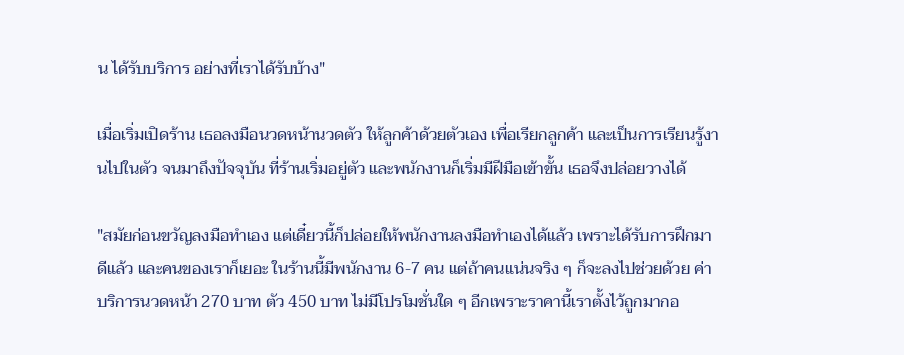น ได้รับบริการ อย่างที่เราได้รับบ้าง"

เมื่อเริ่มเปิดร้าน เธอลงมือนวดหน้านวดตัว ให้ลูกค้าด้วยตัวเอง เพื่อเรียกลูกค้า และเป็นการเรียนรู้งานไปในตัว จนมาถึงปัจจุบัน ที่ร้านเริ่มอยู่ตัว และพนักงานก็เริ่มมีฝีมือเข้าขั้น เธอจึงปล่อยวางได้

"สมัยก่อนขวัญลงมือทำเอง แต่เดี๋ยวนี้ก็ปล่อยให้พนักงานลงมือทำเองได้แล้ว เพราะได้รับการฝึกมาดีแล้ว และคนของเราก็เยอะ ในร้านนี้มีพนักงาน 6-7 คน แต่ถ้าคนแน่นจริง ๆ ก็จะลงไปช่วยด้วย ค่าบริการนวดหน้า 270 บาท ตัว 450 บาท ไม่มีโปรโมชั่นใด ๆ อีกเพราะราคานี้เราตั้งไว้ถูกมากอ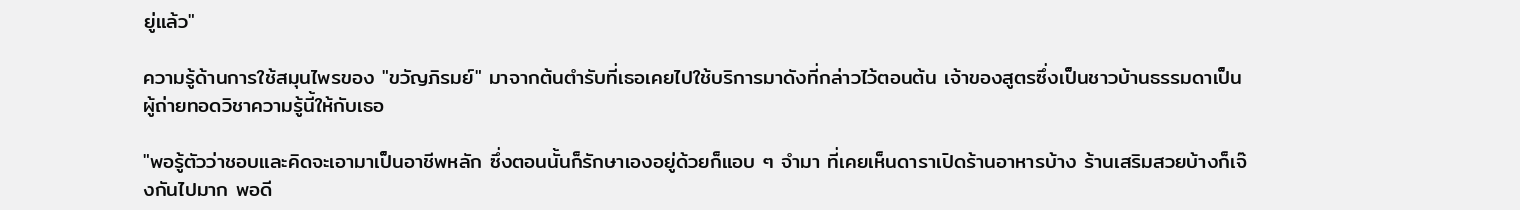ยู่แล้ว"

ความรู้ด้านการใช้สมุนไพรของ "ขวัญภิรมย์" มาจากต้นตำรับที่เธอเคยไปใช้บริการมาดังที่กล่าวไว้ตอนต้น เจ้าของสูตรซึ่งเป็นชาวบ้านธรรมดาเป็น ผู้ถ่ายทอดวิชาความรู้นี้ให้กับเธอ

"พอรู้ตัวว่าชอบและคิดจะเอามาเป็นอาชีพหลัก ซึ่งตอนนั้นก็รักษาเองอยู่ด้วยก็แอบ ๆ จำมา ที่เคยเห็นดาราเปิดร้านอาหารบ้าง ร้านเสริมสวยบ้างก็เจ๊งกันไปมาก พอดี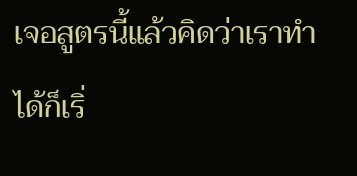เจอสูตรนี้แล้วคิดว่าเราทำได้ก็เริ่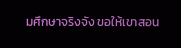มศึกษาจริงจัง ขอให้เขาสอน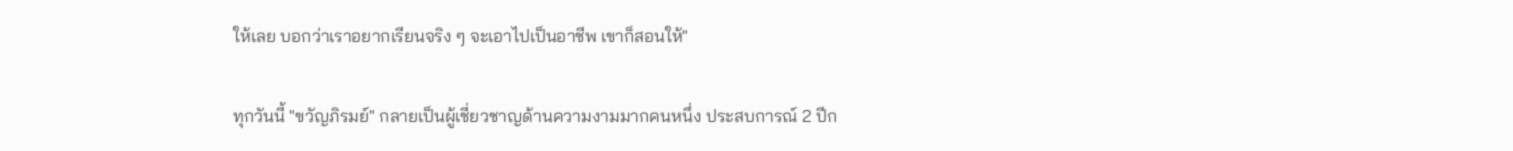ให้เลย บอกว่าเราอยากเรียนจริง ๆ จะเอาไปเป็นอาชีพ เขาก็สอนให้"

ทุกวันนี้ "ขวัญภิรมย์" กลายเป็นผู้เชี่ยวชาญด้านความงามมากคนหนึ่ง ประสบการณ์ 2 ปีก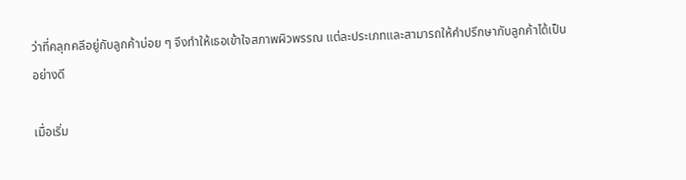ว่าที่คลุกคลีอยู่กับลูกค้าบ่อย ๆ จึงทำให้เธอเข้าใจสภาพผิวพรรณ แต่ละประเภทและสามารถให้คำปรึกษากับลูกค้าได้เป็นอย่างดี

เมื่อเริ่ม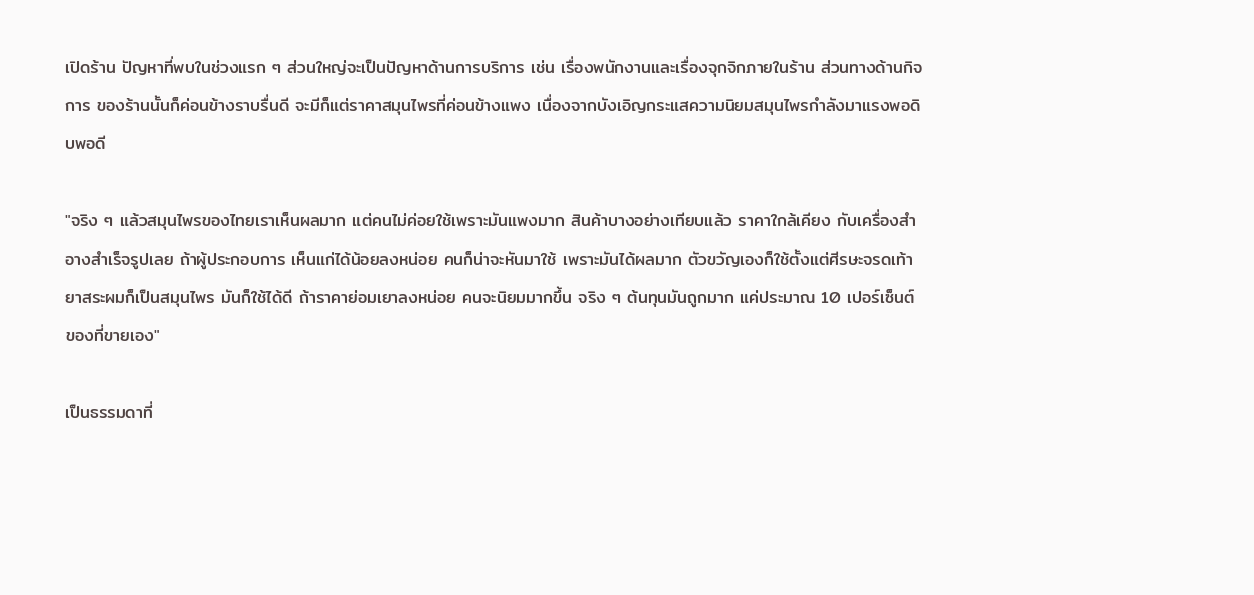เปิดร้าน ปัญหาที่พบในช่วงแรก ๆ ส่วนใหญ่จะเป็นปัญหาด้านการบริการ เช่น เรื่องพนักงานและเรื่องจุกจิกภายในร้าน ส่วนทางด้านกิจการ ของร้านนั้นก็ค่อนข้างราบรื่นดี จะมีก็แต่ราคาสมุนไพรที่ค่อนข้างแพง เนื่องจากบังเอิญกระแสความนิยมสมุนไพรกำลังมาแรงพอดิบพอดี

"จริง ๆ แล้วสมุนไพรของไทยเราเห็นผลมาก แต่คนไม่ค่อยใช้เพราะมันแพงมาก สินค้าบางอย่างเทียบแล้ว ราคาใกล้เคียง กับเครื่องสำอางสำเร็จรูปเลย ถ้าผู้ประกอบการ เห็นแก่ได้น้อยลงหน่อย คนก็น่าจะหันมาใช้ เพราะมันได้ผลมาก ตัวขวัญเองก็ใช้ตั้งแต่ศีรษะจรดเท้า ยาสระผมก็เป็นสมุนไพร มันก็ใช้ได้ดี ถ้าราคาย่อมเยาลงหน่อย คนจะนิยมมากขึ้น จริง ๆ ต้นทุนมันถูกมาก แค่ประมาณ 10 เปอร์เซ็นต์ของที่ขายเอง"

เป็นธรรมดาที่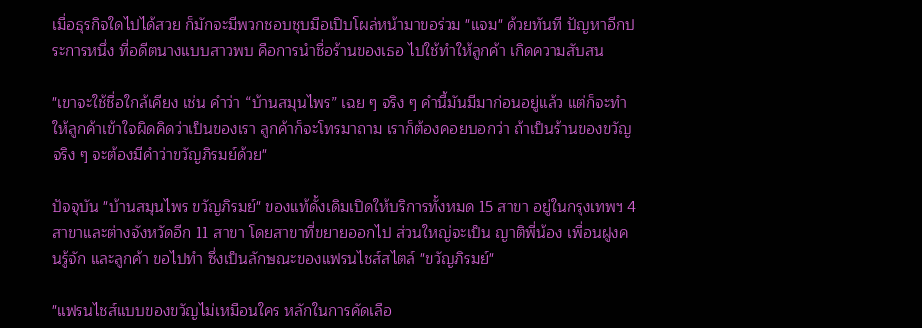เมื่อธุรกิจใดไปได้สวย ก็มักจะมีพวกชอบชุบมือเปิบโผล่หน้ามาขอร่วม "แจม" ด้วยทันที ปัญหาอีกประการหนึ่ง ที่อดีตนางแบบสาวพบ คือการนำชื่อร้านของเธอ ไปใช้ทำให้ลูกค้า เกิดความสับสน

"เขาจะใช้ชื่อใกล้เคียง เช่น คำว่า “บ้านสมุนไพร” เฉย ๆ จริง ๆ คำนี้มันมีมาก่อนอยู่แล้ว แต่ก็จะทำให้ลูกค้าเข้าใจผิดคิดว่าเป็นของเรา ลูกค้าก็จะโทรมาถาม เราก็ต้องคอยบอกว่า ถ้าเป็นร้านของขวัญจริง ๆ จะต้องมีคำว่าขวัญภิรมย์ด้วย"

ปัจจุบัน "บ้านสมุนไพร ขวัญภิรมย์" ของแท้ดั้งเดิมเปิดให้บริการทั้งหมด 15 สาขา อยู่ในกรุงเทพฯ 4 สาขาและต่างจังหวัดอีก 11 สาขา โดยสาขาที่ขยายออกไป ส่วนใหญ่จะเป็น ญาติพี่น้อง เพื่อนฝูงคนรู้จัก และลูกค้า ขอไปทำ ซึ่งเป็นลักษณะของแฟรนไชส์สไตล์ "ขวัญภิรมย์"

"แฟรนไชส์แบบของขวัญไม่เหมือนใคร หลักในการคัดเลือ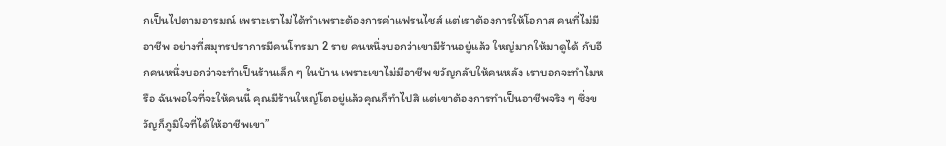กเป็นไปตามอารมณ์ เพราะเราไม่ได้ทำเพราะต้องการค่าแฟรนไชส์ แต่เราต้องการให้โอกาส คนที่ไม่มีอาชีพ อย่างที่สมุทรปราการมีคนโทรมา 2 ราย คนหนึ่งบอกว่าเขามีร้านอยู่แล้ว ใหญ่มากให้มาดูได้ กับอีกคนหนึ่งบอกว่าจะทำเป็นร้านเล็ก ๆ ในบ้าน เพราะเขาไม่มีอาชีพ ขวัญกลับให้คนหลัง เราบอกจะทำไมหรือ ฉันพอใจที่จะให้คนนี้ คุณมีร้านใหญ่โตอยู่แล้วคุณก็ทำไปสิ แต่เขาต้องการทำเป็นอาชีพจริง ๆ ซึ่งขวัญก็ภูมิใจที่ได้ให้อาชีพเขา”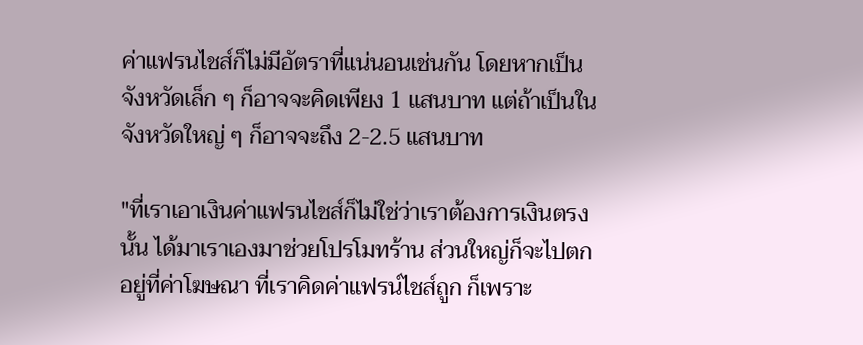ค่าแฟรนไชส์ก็ไม่มีอัตราที่แน่นอนเช่นกัน โดยหากเป็นจังหวัดเล็ก ๆ ก็อาจจะคิดเพียง 1 แสนบาท แต่ถ้าเป็นในจังหวัดใหญ่ ๆ ก็อาจจะถึง 2-2.5 แสนบาท

"ที่เราเอาเงินค่าแฟรนไชส์ก็ไม่ใช่ว่าเราต้องการเงินตรงนั้น ได้มาเราเองมาช่วยโปรโมทร้าน ส่วนใหญ่ก็จะไปตกอยู่ที่ค่าโฆษณา ที่เราคิดค่าแฟรน์ไชส์ถูก ก็เพราะ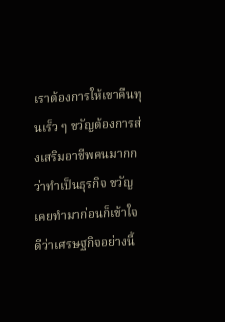เราต้องการให้เขาคืนทุนเร็ว ๆ ขวัญต้องการส่งเสริมอาชีพคนมากกว่าทำเป็นธุรกิจ ขวัญเคยทำมาก่อนก็เข้าใจดีว่าเศรษฐกิจอย่างนี้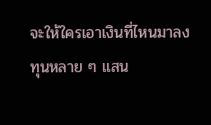จะให้ใครเอาเงินที่ไหนมาลงทุนหลาย ๆ แสน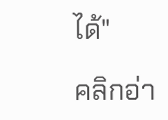ได้"

คลิกอ่า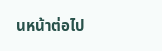นหน้าต่อไป